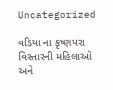Uncategorized

વડિયા ના કૃષ્ણપરા વિસ્તારની મહિલાઓ અને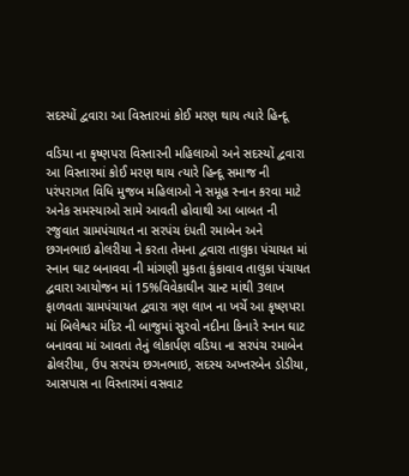સદસ્યોં દ્વવારા આ વિસ્તારમાં કોઈ મરણ થાય ત્યારે હિન્દૂ

વડિયા ના કૃષ્ણપરા વિસ્તારની મહિલાઓ અને સદસ્યોં દ્વવારા આ વિસ્તારમાં કોઈ મરણ થાય ત્યારે હિન્દૂ સમાજ ની પરંપરાગત વિધિ મુજબ મહિલાઓ ને સમૂહ સ્નાન કરવા માટે અનેક સમસ્યાઓ સામે આવતી હોવાથી આ બાબત ની રજુવાત ગ્રામપંચાયત ના સરપંચ દંપતી રમાબેન અને
છગનભાઇ ઢોલરીયા ને કરતા તેમના દ્વવારા તાલુકા પંચાયત માં સ્નાન ઘાટ બનાવવા ની માંગણી મુકતા કુંકાવાવ તાલુકા પંચાયત દ્વવારા આયોજન માં 15%વિવેકાઘીન ગ્રાન્ટ માંથી 3લાખ ફાળવતા ગ્રામપંચાયત દ્વવારા ત્રણ લાખ ના ખર્ચે આ કૃષ્ણપરા માં બિલેશ્વર મંદિર ની બાજુમાં સુરવો નદીના કિનારે સ્નાન ઘાટ બનાવવા માં આવતા તેનું લોકાર્પણ વડિયા ના સરપંચ રમાબેન ઢોલરીયા, ઉપ સરપંચ છગનભાઇ, સદસ્ય અખ્તરબેન ડોડીયા, આસપાસ ના વિસ્તારમાં વસવાટ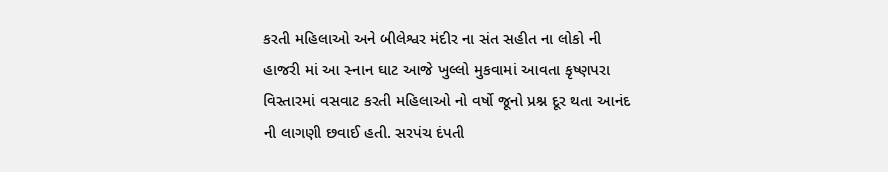કરતી મહિલાઓ અને બીલેશ્વર મંદીર ના સંત સહીત ના લોકો ની હાજરી માં આ સ્નાન ઘાટ આજે ખુલ્લો મુકવામાં આવતા કૃષ્ણપરા વિસ્તારમાં વસવાટ કરતી મહિલાઓ નો વર્ષો જૂનો પ્રશ્ન દૂર થતા આનંદ ની લાગણી છવાઈ હતી. સરપંચ દંપતી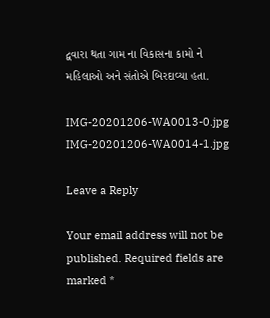દ્વવારા થતા ગામ ના વિકાસના કામો ને મહિલાઓ અને સંતોએ બિરદાવ્યા હતા.

IMG-20201206-WA0013-0.jpg IMG-20201206-WA0014-1.jpg

Leave a Reply

Your email address will not be published. Required fields are marked *